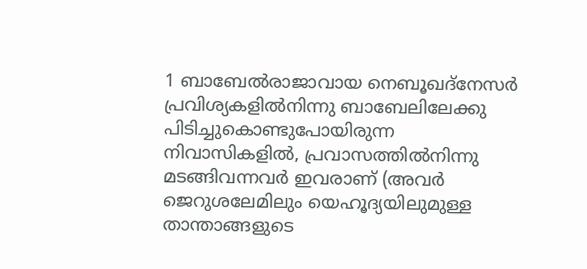1 ബാബേൽരാജാവായ നെബൂഖദ്നേസർ പ്രവിശ്യകളിൽനിന്നു ബാബേലിലേക്കു പിടിച്ചുകൊണ്ടുപോയിരുന്ന നിവാസികളിൽ, പ്രവാസത്തിൽനിന്നു മടങ്ങിവന്നവർ ഇവരാണ് (അവർ ജെറുശലേമിലും യെഹൂദ്യയിലുമുള്ള താന്താങ്ങളുടെ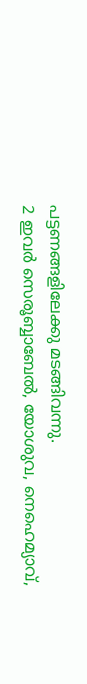പട്ടണങ്ങളിലേക്കു മടങ്ങിവന്നു.
2 ഇവർ സെരൂബ്ബാബേൽ, യോശുവ, നെഹെമ്യാവ്,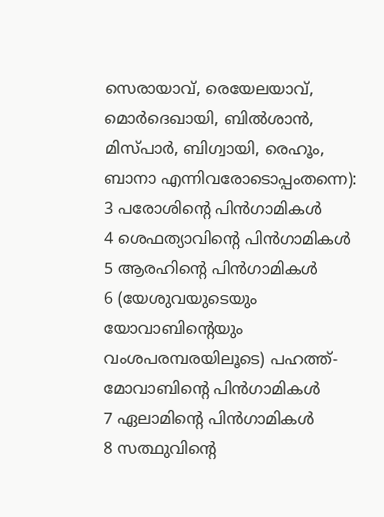സെരായാവ്, രെയേലയാവ്, മൊർദെഖായി, ബിൽശാൻ, മിസ്പാർ, ബിഗ്വായി, രെഹൂം, ബാനാ എന്നിവരോടൊപ്പംതന്നെ):
3 പരോശിന്റെ പിൻഗാമികൾ
4 ശെഫത്യാവിന്റെ പിൻഗാമികൾ
5 ആരഹിന്റെ പിൻഗാമികൾ
6 (യേശുവയുടെയും യോവാബിന്റെയും വംശപരമ്പരയിലൂടെ) പഹത്ത്-മോവാബിന്റെ പിൻഗാമികൾ
7 ഏലാമിന്റെ പിൻഗാമികൾ
8 സത്ഥുവിന്റെ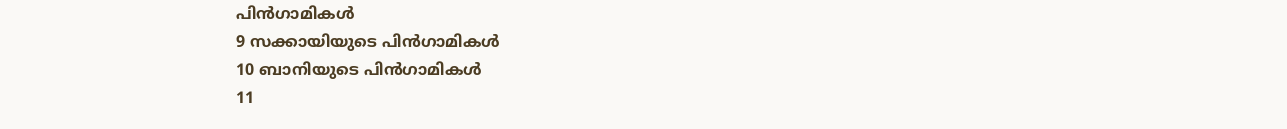പിൻഗാമികൾ
9 സക്കായിയുടെ പിൻഗാമികൾ
10 ബാനിയുടെ പിൻഗാമികൾ
11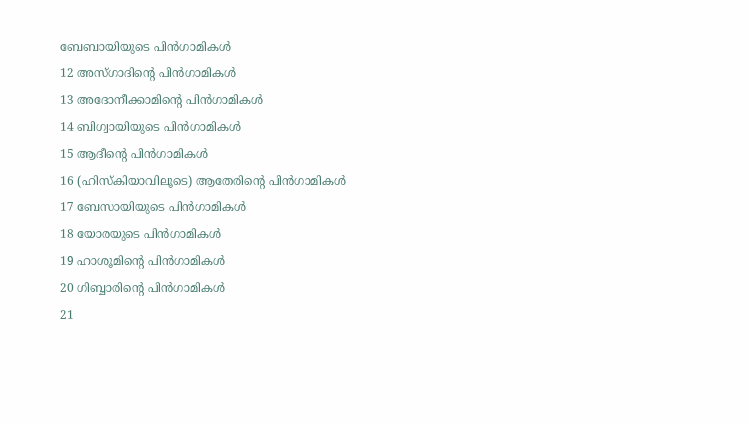ബേബായിയുടെ പിൻഗാമികൾ
12 അസ്ഗാദിന്റെ പിൻഗാമികൾ
13 അദോനീക്കാമിന്റെ പിൻഗാമികൾ
14 ബിഗ്വായിയുടെ പിൻഗാമികൾ
15 ആദീന്റെ പിൻഗാമികൾ
16 (ഹിസ്കിയാവിലൂടെ) ആതേരിന്റെ പിൻഗാമികൾ
17 ബേസായിയുടെ പിൻഗാമികൾ
18 യോരയുടെ പിൻഗാമികൾ
19 ഹാശൂമിന്റെ പിൻഗാമികൾ
20 ഗിബ്ബാരിന്റെ പിൻഗാമികൾ
21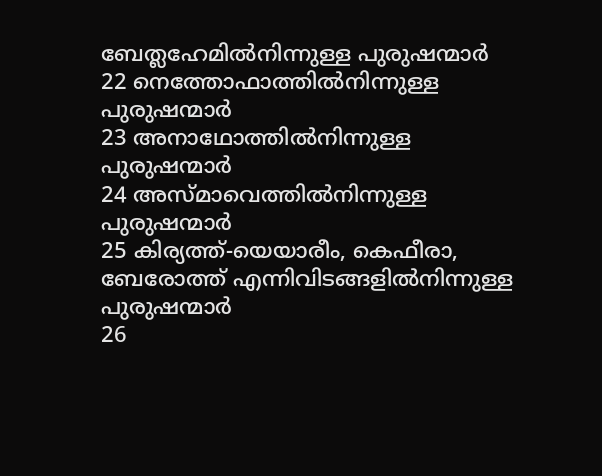ബേത്ലഹേമിൽനിന്നുള്ള പുരുഷന്മാർ
22 നെത്തോഫാത്തിൽനിന്നുള്ള പുരുഷന്മാർ
23 അനാഥോത്തിൽനിന്നുള്ള പുരുഷന്മാർ
24 അസ്മാവെത്തിൽനിന്നുള്ള പുരുഷന്മാർ
25 കിര്യത്ത്-യെയാരീം, കെഫീരാ, ബേരോത്ത് എന്നിവിടങ്ങളിൽനിന്നുള്ള പുരുഷന്മാർ
26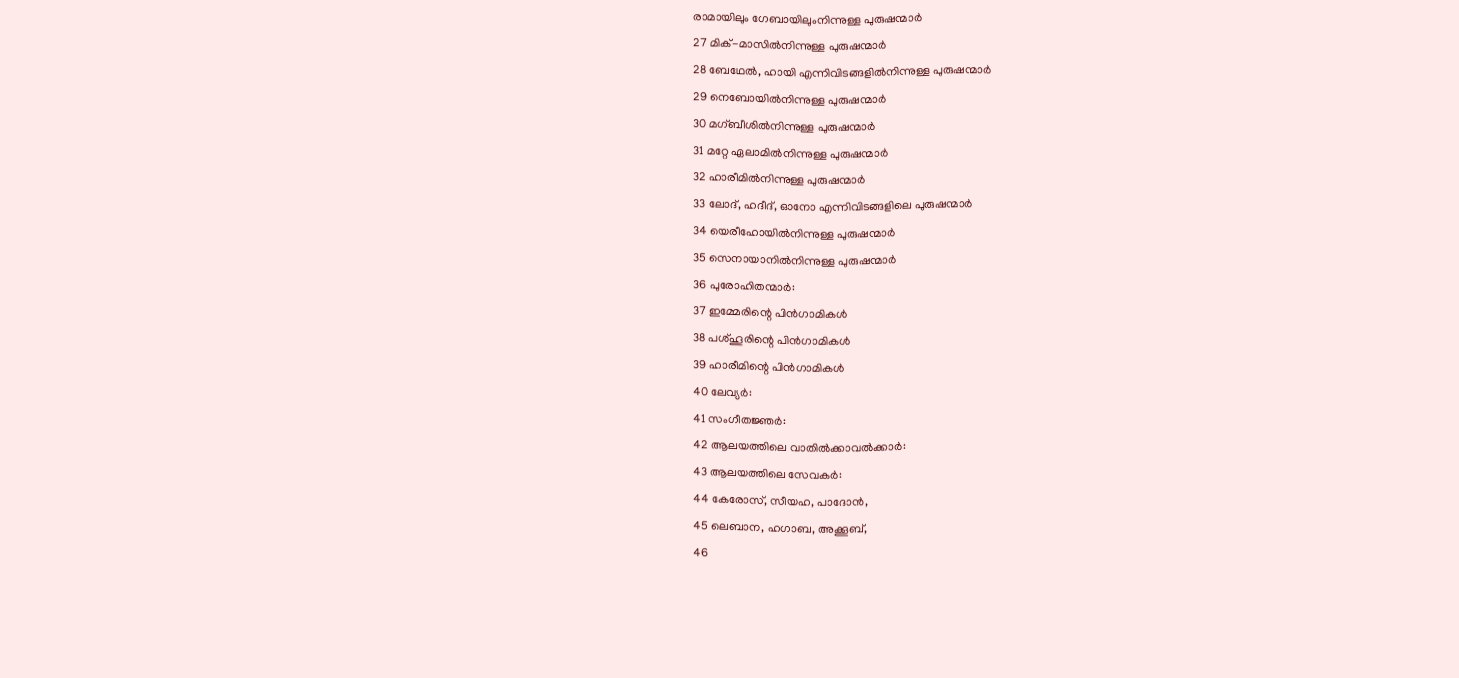രാമായിലും ഗേബായിലുംനിന്നുള്ള പുരുഷന്മാർ
27 മിക്-മാസിൽനിന്നുള്ള പുരുഷന്മാർ
28 ബേഥേൽ, ഹായി എന്നിവിടങ്ങളിൽനിന്നുള്ള പുരുഷന്മാർ
29 നെബോയിൽനിന്നുള്ള പുരുഷന്മാർ
30 മഗ്ബീശിൽനിന്നുള്ള പുരുഷന്മാർ
31 മറ്റേ ഏലാമിൽനിന്നുള്ള പുരുഷന്മാർ
32 ഹാരീമിൽനിന്നുള്ള പുരുഷന്മാർ
33 ലോദ്, ഹദീദ്, ഓനോ എന്നിവിടങ്ങളിലെ പുരുഷന്മാർ
34 യെരീഹോയിൽനിന്നുള്ള പുരുഷന്മാർ
35 സെനായാനിൽനിന്നുള്ള പുരുഷന്മാർ
36 പുരോഹിതന്മാർ:
37 ഇമ്മേരിന്റെ പിൻഗാമികൾ
38 പശ്ഹൂരിന്റെ പിൻഗാമികൾ
39 ഹാരീമിന്റെ പിൻഗാമികൾ
40 ലേവ്യർ:
41 സംഗീതജ്ഞർ:
42 ആലയത്തിലെ വാതിൽക്കാവൽക്കാർ:
43 ആലയത്തിലെ സേവകർ:
44 കേരോസ്, സീയഹ, പാദോൻ,
45 ലെബാന, ഹഗാബ, അക്കൂബ്,
46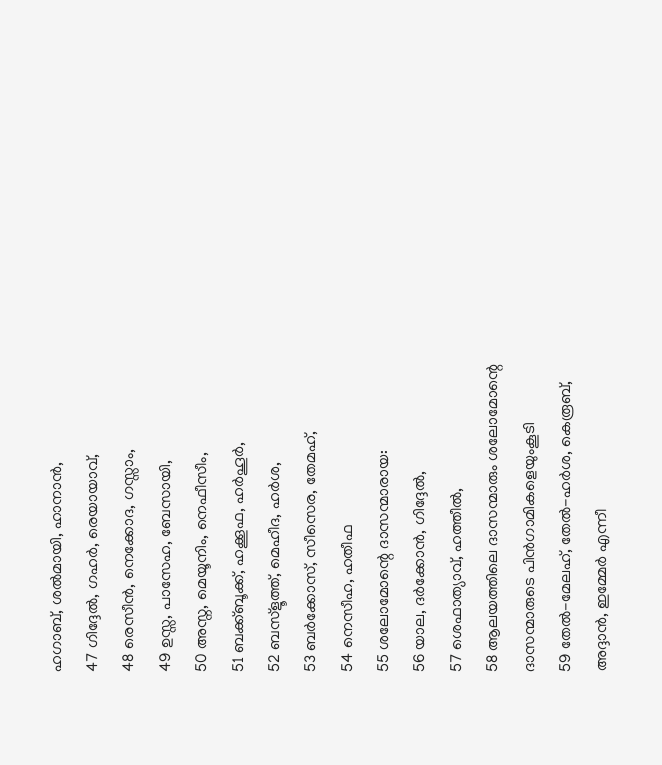ഹഗാബ്, ശൽമായി, ഹാനാൻ,
47 ഗിദ്ദേൽ, ഗഹർ, രെയായാവ്,
48 രെസീൻ, നെക്കോദ, ഗസ്സാം,
49 ഉസ്സ, പാസേഹ, ബേസായി,
50 അസ്ന, മെയൂനിം, നെഫീസീം,
51 ബക്ക്ബൂക്ക്, ഹക്കൂഫ, ഹർഹൂർ,
52 ബസ്ളൂത്ത്, മെഹീദ, ഹർശ,
53 ബർക്കോസ്, സീസെര, തേമഹ്,
54 നെസീഹ, ഹതീഫ
55 ശലോമോന്റെ ദാസന്മാരായ:
56 യാല, ദർക്കോൻ, ഗിദ്ദേൽ,
57 ശെഫാത്യാവ്, ഹത്തീൽ,
58 ആലയത്തിലെ ദാസന്മാരും ശലോമോന്റെ ദാസന്മാരുടെ പിൻഗാമികളെയുംകൂടി
59 തേൽ-മേലഹ്, തേൽ-ഹർശ, കെരൂബ്, അദ്ദാൻ, ഇമ്മേർ എന്നീ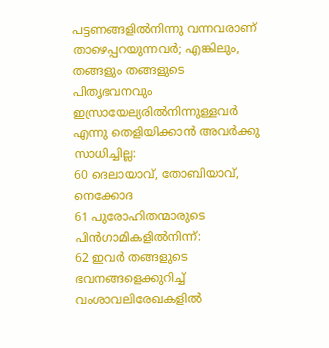പട്ടണങ്ങളിൽനിന്നു വന്നവരാണ് താഴെപ്പറയുന്നവർ; എങ്കിലും, തങ്ങളും തങ്ങളുടെ പിതൃഭവനവും ഇസ്രായേല്യരിൽനിന്നുള്ളവർ എന്നു തെളിയിക്കാൻ അവർക്കു സാധിച്ചില്ല:
60 ദെലായാവ്, തോബിയാവ്, നെക്കോദ
61 പുരോഹിതന്മാരുടെ പിൻഗാമികളിൽനിന്ന്:
62 ഇവർ തങ്ങളുടെ ഭവനങ്ങളെക്കുറിച്ച് വംശാവലിരേഖകളിൽ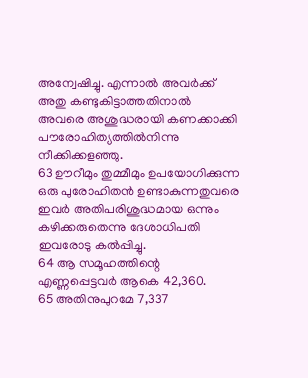അന്വേഷിച്ചു. എന്നാൽ അവർക്ക് അതു കണ്ടുകിട്ടാത്തതിനാൽ അവരെ അശുദ്ധരായി കണക്കാക്കി പൗരോഹിത്യത്തിൽനിന്നു നീക്കിക്കളഞ്ഞു.
63 ഊറീമും തുമ്മീമും ഉപയോഗിക്കുന്ന ഒരു പുരോഹിതൻ ഉണ്ടാകുന്നതുവരെ ഇവർ അതിപരിശുദ്ധമായ ഒന്നും കഴിക്കരുതെന്നു ദേശാധിപതി ഇവരോടു കൽപ്പിച്ചു.
64 ആ സമൂഹത്തിന്റെ എണ്ണപ്പെട്ടവർ ആകെ 42,360.
65 അതിനുപുറമേ 7,337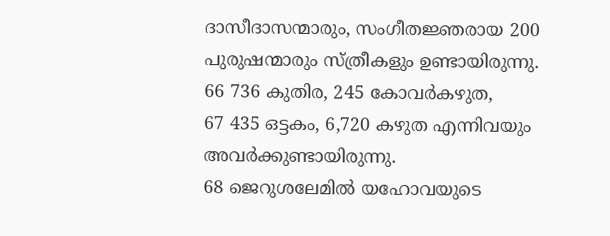ദാസീദാസന്മാരും, സംഗീതജ്ഞരായ 200 പുരുഷന്മാരും സ്ത്രീകളും ഉണ്ടായിരുന്നു.
66 736 കുതിര, 245 കോവർകഴുത,
67 435 ഒട്ടകം, 6,720 കഴുത എന്നിവയും അവർക്കുണ്ടായിരുന്നു.
68 ജെറുശലേമിൽ യഹോവയുടെ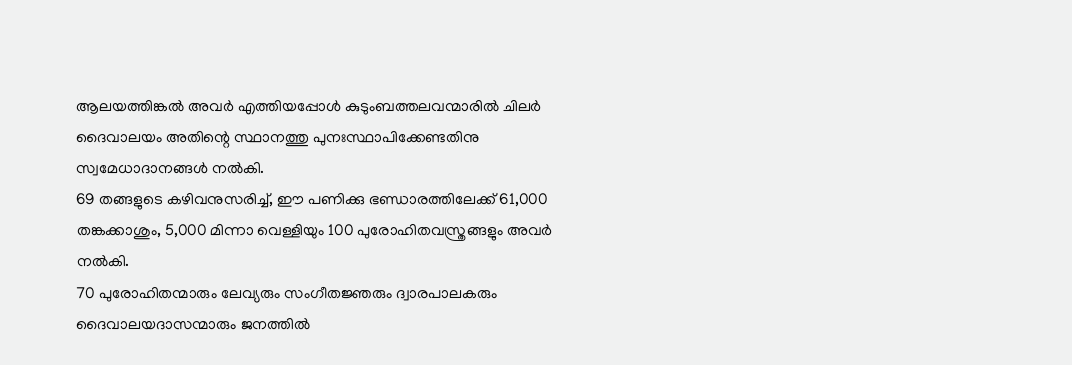ആലയത്തിങ്കൽ അവർ എത്തിയപ്പോൾ കുടുംബത്തലവന്മാരിൽ ചിലർ ദൈവാലയം അതിന്റെ സ്ഥാനത്തു പുനഃസ്ഥാപിക്കേണ്ടതിനു സ്വമേധാദാനങ്ങൾ നൽകി.
69 തങ്ങളുടെ കഴിവനുസരിച്ച്, ഈ പണിക്കു ഭണ്ഡാരത്തിലേക്ക് 61,000 തങ്കക്കാശും, 5,000 മിന്നാ വെള്ളിയും 100 പുരോഹിതവസ്ത്രങ്ങളും അവർ നൽകി.
70 പുരോഹിതന്മാരും ലേവ്യരും സംഗീതജ്ഞരും ദ്വാരപാലകരും ദൈവാലയദാസന്മാരും ജനത്തിൽ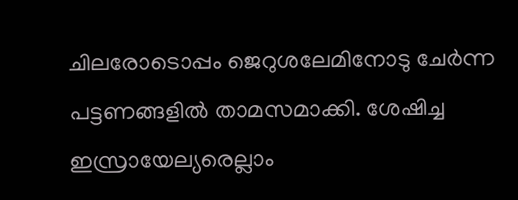ചിലരോടൊപ്പം ജെറുശലേമിനോടു ചേർന്ന പട്ടണങ്ങളിൽ താമസമാക്കി. ശേഷിച്ച ഇസ്രായേല്യരെല്ലാം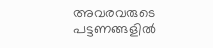അവരവരുടെ പട്ടണങ്ങളിൽ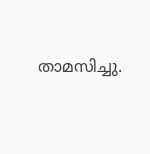താമസിച്ചു.